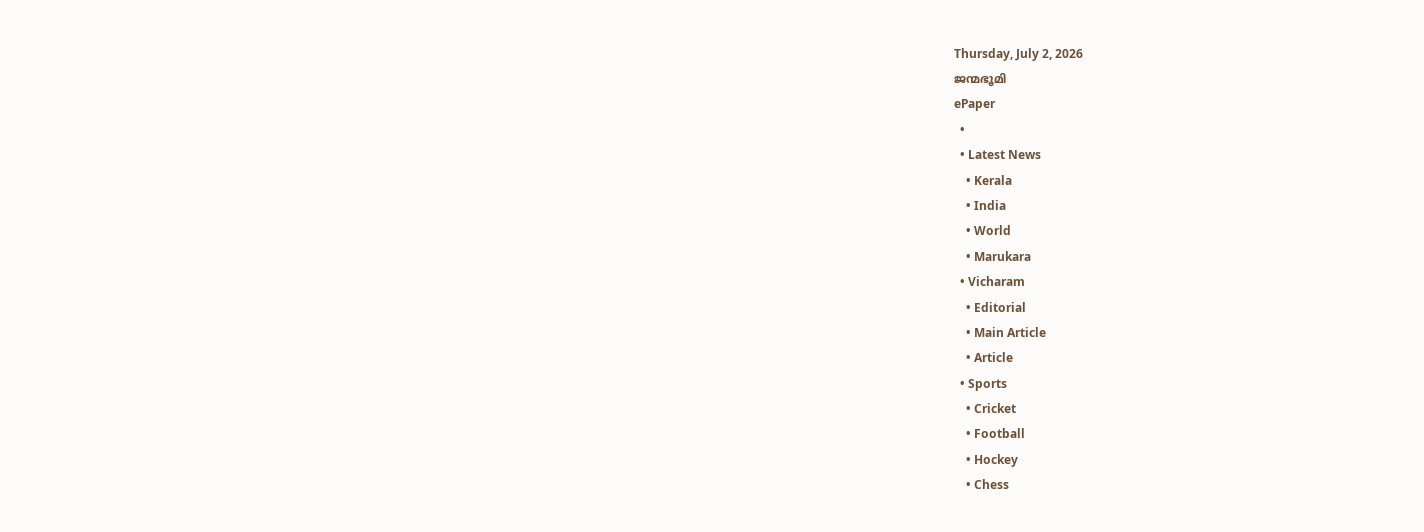Thursday, July 2, 2026
ജന്മഭൂമി
ePaper
  •
  • Latest News
    • Kerala
    • India
    • World
    • Marukara
  • Vicharam
    • Editorial
    • Main Article
    • Article
  • Sports
    • Cricket
    • Football
    • Hockey
    • Chess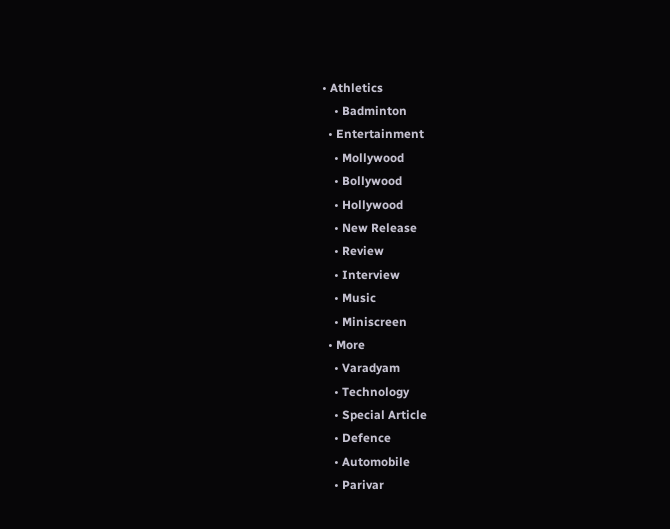• Athletics
    • Badminton
  • Entertainment
    • Mollywood
    • Bollywood
    • Hollywood
    • New Release
    • Review
    • Interview
    • Music
    • Miniscreen
  • More
    • Varadyam
    • Technology
    • Special Article
    • Defence
    • Automobile
    • Parivar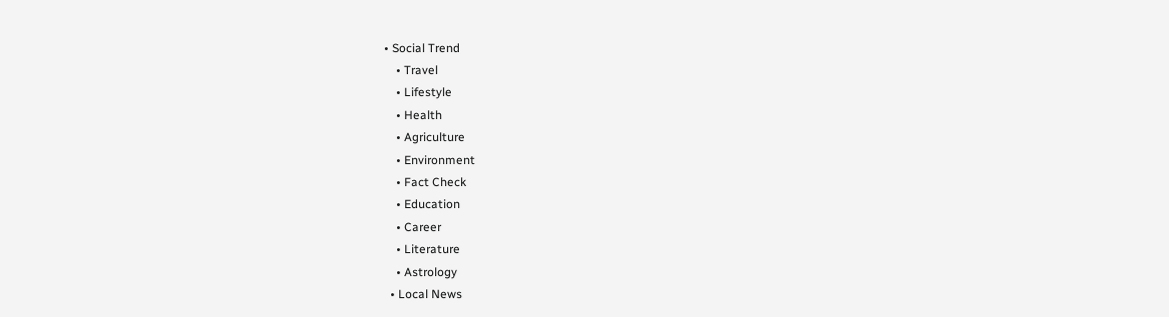• Social Trend
    • Travel
    • Lifestyle
    • Health
    • Agriculture
    • Environment
    • Fact Check
    • Education
    • Career
    • Literature
    • Astrology
  • Local News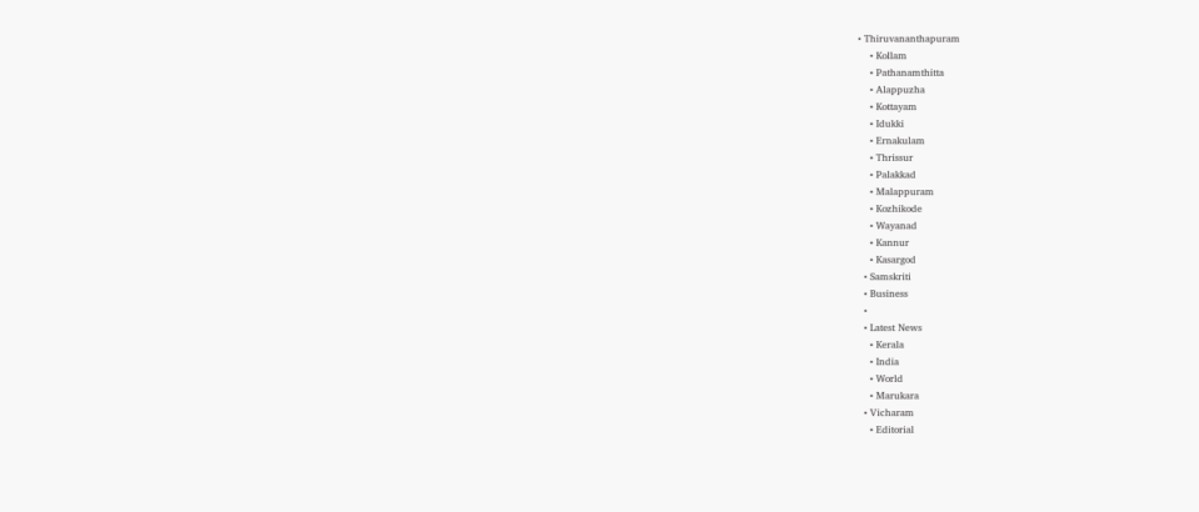• Thiruvananthapuram
    • Kollam
    • Pathanamthitta
    • Alappuzha
    • Kottayam
    • Idukki
    • Ernakulam
    • Thrissur
    • Palakkad
    • Malappuram
    • Kozhikode
    • Wayanad
    • Kannur
    • Kasargod
  • Samskriti
  • Business
  •
  • Latest News
    • Kerala
    • India
    • World
    • Marukara
  • Vicharam
    • Editorial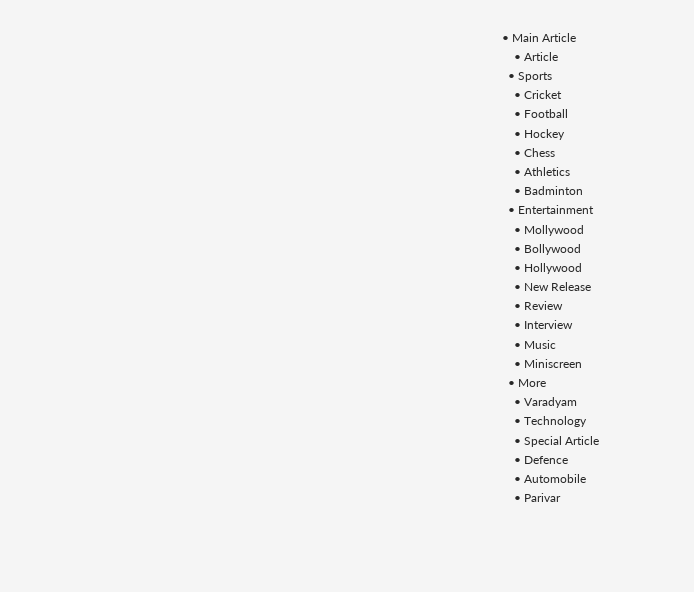• Main Article
    • Article
  • Sports
    • Cricket
    • Football
    • Hockey
    • Chess
    • Athletics
    • Badminton
  • Entertainment
    • Mollywood
    • Bollywood
    • Hollywood
    • New Release
    • Review
    • Interview
    • Music
    • Miniscreen
  • More
    • Varadyam
    • Technology
    • Special Article
    • Defence
    • Automobile
    • Parivar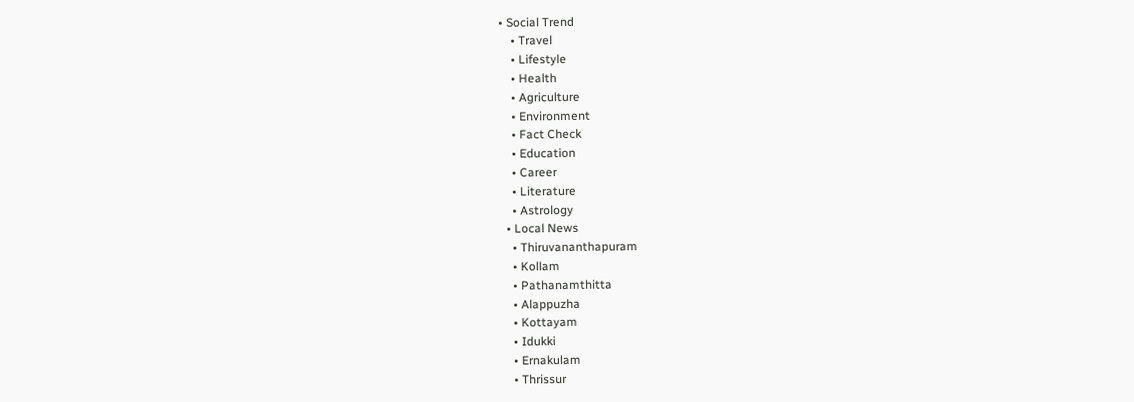• Social Trend
    • Travel
    • Lifestyle
    • Health
    • Agriculture
    • Environment
    • Fact Check
    • Education
    • Career
    • Literature
    • Astrology
  • Local News
    • Thiruvananthapuram
    • Kollam
    • Pathanamthitta
    • Alappuzha
    • Kottayam
    • Idukki
    • Ernakulam
    • Thrissur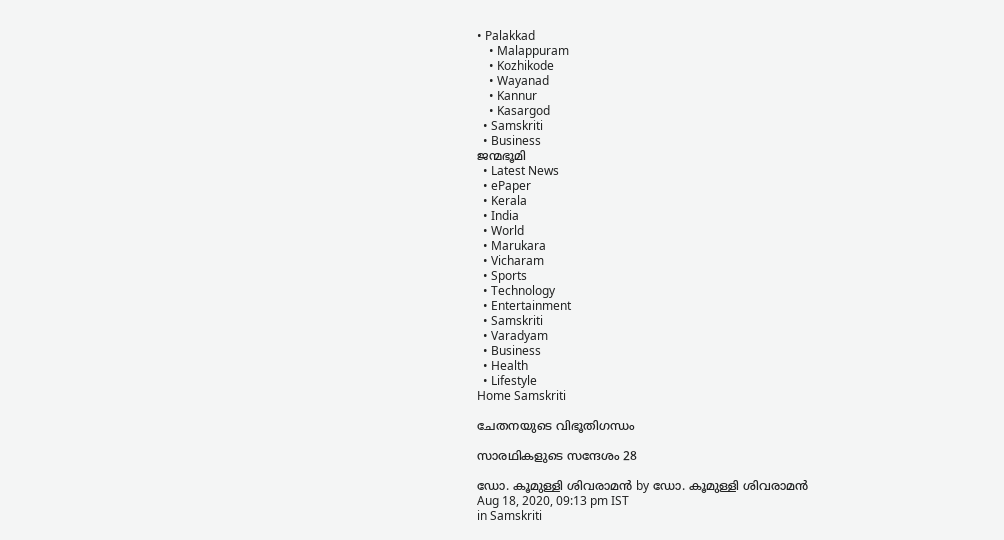• Palakkad
    • Malappuram
    • Kozhikode
    • Wayanad
    • Kannur
    • Kasargod
  • Samskriti
  • Business
ജന്മഭൂമി
  • Latest News
  • ePaper
  • Kerala
  • India
  • World
  • Marukara
  • Vicharam
  • Sports
  • Technology
  • Entertainment
  • Samskriti
  • Varadyam
  • Business
  • Health
  • Lifestyle
Home Samskriti

ചേതനയുടെ വിഭൂതിഗന്ധം

സാരഥികളുടെ സന്ദേശം 28

ഡോ. കൂമുള്ളി ശിവരാമന്‍ by ഡോ. കൂമുള്ളി ശിവരാമന്‍
Aug 18, 2020, 09:13 pm IST
in Samskriti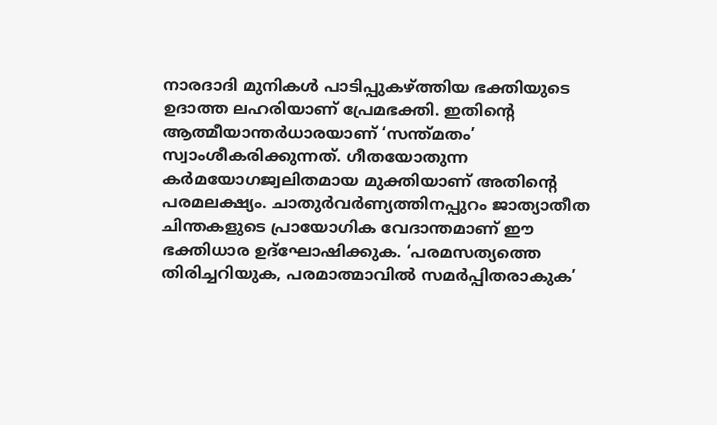നാരദാദി മുനികള്‍ പാടിപ്പുകഴ്‌ത്തിയ ഭക്തിയുടെ ഉദാത്ത ലഹരിയാണ് പ്രേമഭക്തി. ഇതിന്റെ ആത്മീയാന്തര്‍ധാരയാണ് ‘സന്ത്മതം’ സ്വാംശീകരിക്കുന്നത്. ഗീതയോതുന്ന കര്‍മയോഗജ്വലിതമായ മുക്തിയാണ് അതിന്റെ പരമലക്ഷ്യം. ചാതുര്‍വര്‍ണ്യത്തിനപ്പുറം ജാത്യാതീത ചിന്തകളുടെ പ്രായോഗിക വേദാന്തമാണ് ഈ ഭക്തിധാര ഉദ്‌ഘോഷിക്കുക. ‘പരമസത്യത്തെ തിരിച്ചറിയുക, പരമാത്മാവില്‍ സമര്‍പ്പിതരാകുക’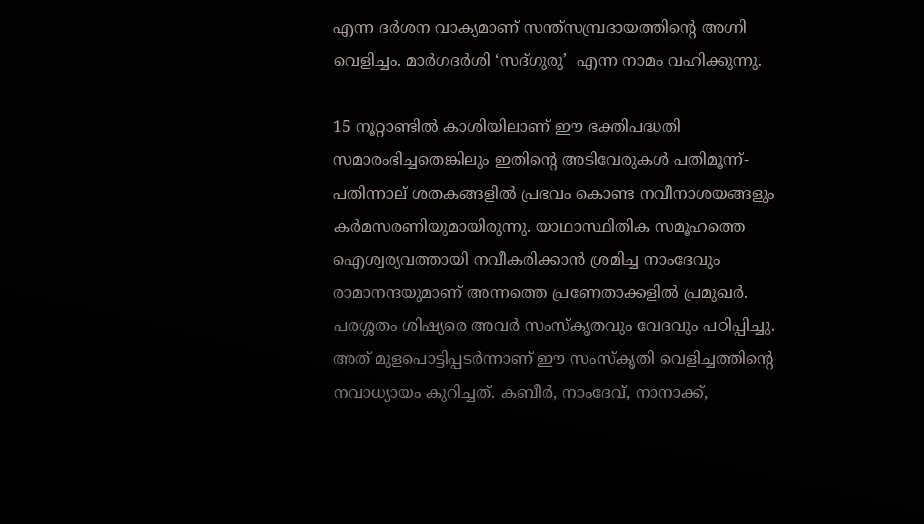എന്ന ദര്‍ശന വാക്യമാണ് സന്ത്‌സമ്പ്രദായത്തിന്റെ അഗ്നി വെളിച്ചം. മാര്‍ഗദര്‍ശി ‘സദ്ഗുരു’  എന്ന നാമം വഹിക്കുന്നു.

15 നൂറ്റാണ്ടില്‍ കാശിയിലാണ് ഈ ഭക്തിപദ്ധതി സമാരംഭിച്ചതെങ്കിലും ഇതിന്റെ അടിവേരുകള്‍ പതിമൂന്ന്-പതിന്നാല് ശതകങ്ങളില്‍ പ്രഭവം കൊണ്ട നവീനാശയങ്ങളും കര്‍മസരണിയുമായിരുന്നു. യാഥാസ്ഥിതിക സമൂഹത്തെ ഐശ്വര്യവത്തായി നവീകരിക്കാന്‍ ശ്രമിച്ച നാംദേവും രാമാനന്ദയുമാണ് അന്നത്തെ പ്രണേതാക്കളില്‍ പ്രമുഖര്‍. പരശ്ശതം ശിഷ്യരെ അവര്‍ സംസ്‌കൃതവും വേദവും പഠിപ്പിച്ചു. അത് മുളപൊട്ടിപ്പടര്‍ന്നാണ് ഈ സംസ്‌കൃതി വെളിച്ചത്തിന്റെ നവാധ്യായം കുറിച്ചത്. കബീര്‍, നാംദേവ്, നാനാക്ക്,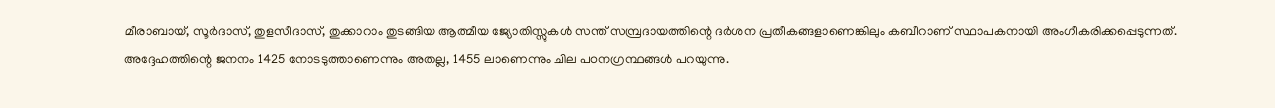മീരാബായ്, സൂര്‍ദാസ്, തുളസീദാസ്, തുക്കാറാം തുടങ്ങിയ ആത്മീയ ജ്യോതിസ്സുകള്‍ സന്ത് സമ്പ്രദായത്തിന്റെ ദര്‍ശന പ്രതീകങ്ങളാണെങ്കിലും കബീറാണ് സ്ഥാപകനായി അംഗീകരിക്കപ്പെടുന്നത്. അദ്ദേഹത്തിന്റെ ജനനം 1425 നോടടുത്താണെന്നും അതല്ല, 1455 ലാണെന്നും ചില പഠനഗ്രന്ഥങ്ങള്‍ പറയുന്നു.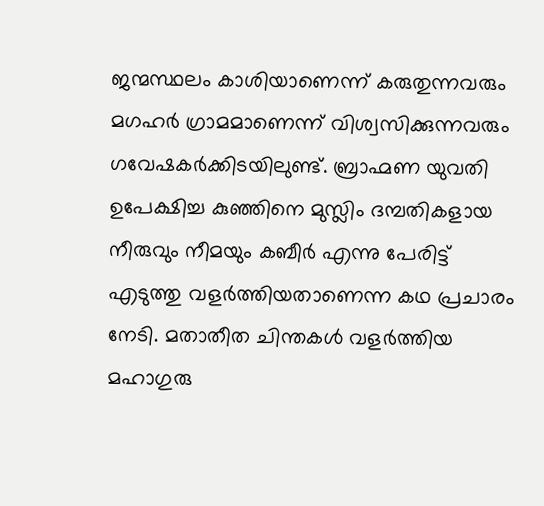ജന്മസ്ഥലം കാശിയാണെന്ന് കരുതുന്നവരും മഗഹര്‍ ഗ്രാമമാണെന്ന് വിശ്വസിക്കുന്നവരും ഗവേഷകര്‍ക്കിടയിലുണ്ട്. ബ്രാഹ്മണ യുവതി ഉപേക്ഷിച്ച കുഞ്ഞിനെ മുസ്ലിം ദമ്പതികളായ നീരുവും നീമയും കബീര്‍ എന്നു പേരിട്ട് എടുത്തു വളര്‍ത്തിയതാണെന്ന കഥ പ്രചാരം നേടി. മതാതീത ചിന്തകള്‍ വളര്‍ത്തിയ മഹാഗുരു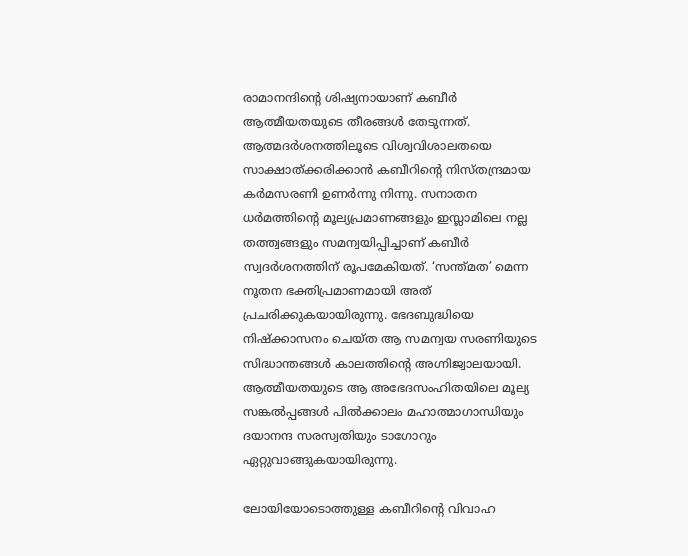രാമാനന്ദിന്റെ ശിഷ്യനായാണ് കബീര്‍ ആത്മീയതയുടെ തീരങ്ങള്‍ തേടുന്നത്. ആത്മദര്‍ശനത്തിലൂടെ വിശ്വവിശാലതയെ സാക്ഷാത്ക്കരിക്കാന്‍ കബീറിന്റെ നിസ്തന്ദ്രമായ കര്‍മസരണി ഉണര്‍ന്നു നിന്നു. സനാതന ധര്‍മത്തിന്റെ മൂല്യപ്രമാണങ്ങളും ഇസ്ലാമിലെ നല്ല തത്ത്വങ്ങളും സമന്വയിപ്പിച്ചാണ് കബീര്‍ സ്വദര്‍ശനത്തിന് രൂപമേകിയത്. ‘സന്ത്മത’ മെന്ന നൂതന ഭക്തിപ്രമാണമായി അത് പ്രചരിക്കുകയായിരുന്നു. ഭേദബുദ്ധിയെ നിഷ്‌ക്കാസനം ചെയ്ത ആ സമന്വയ സരണിയുടെ സിദ്ധാന്തങ്ങള്‍ കാലത്തിന്റെ അഗ്നിജ്വാലയായി. ആത്മീയതയുടെ ആ അഭേദസംഹിതയിലെ മൂല്യ സങ്കല്‍പ്പങ്ങള്‍ പില്‍ക്കാലം മഹാത്മാഗാന്ധിയും ദയാനന്ദ സരസ്വതിയും ടാഗോറും ഏറ്റുവാങ്ങുകയായിരുന്നു.

ലോയിയോടൊത്തുള്ള കബീറിന്റെ വിവാഹ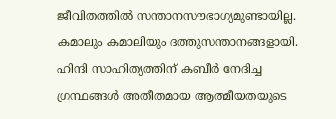ജീവിതത്തില്‍ സന്താനസൗഭാഗ്യമുണ്ടായില്ല. കമാലും കമാലിയും ദത്തുസന്താനങ്ങളായി. ഹിന്ദി സാഹിത്യത്തിന് കബീര്‍ നേദിച്ച ഗ്രന്ഥങ്ങള്‍ അതീതമായ ആത്മീയതയുടെ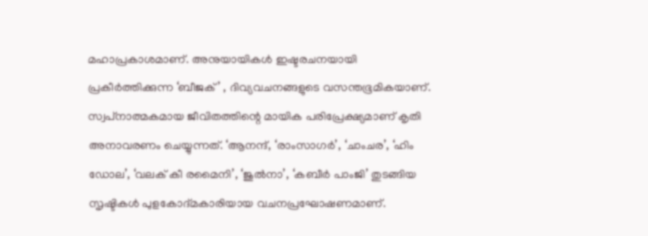മഹാപ്രകാശമാണ്. അനുയായികള്‍ ഇഷ്ടരചനയായി പ്രകീര്‍ത്തിക്കുന്ന ‘ബീജക്’ , ദിവ്യവചനങ്ങളുടെ വസന്തഭൂമികയാണ്. സ്വപ്‌നാത്മകമായ ജീവിതത്തിന്റെ മായിക പരിപ്രേക്ഷ്യമാണ് കൃതി അനാവരണം ചെയ്യുന്നത്. ‘ആനന്ദ്, ‘രാംസാഗര്‍’, ‘ചാംചര’, ‘ഹിം ഡോല’, ‘വലക് കീ രമൈനി’, ‘ജുല്‍നാ’, ‘കബീര്‍ പാംജി’ തുടങ്ങിയ സൃഷ്ടികള്‍ പുളകോദ്മകാരിയായ വചനപ്രഘോഷണമാണ്.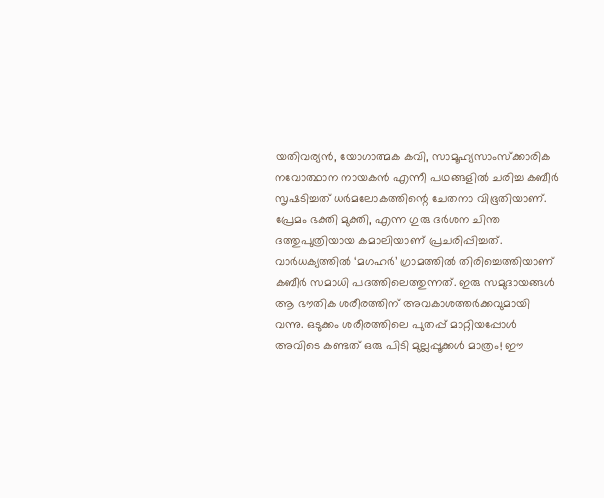യതിവര്യന്‍, യോഗാത്മക കവി, സാമൂഹ്യസാംസ്‌ക്കാരിക നവോത്ഥാന നായകന്‍ എന്നീ പഥങ്ങളില്‍ ചരിച്ച കബീര്‍ സൃഷടിച്ചത് ധര്‍മലോകത്തിന്റെ ചേതനാ വിഭൂതിയാണ്. പ്രേമം ഭക്തി മുക്തി, എന്ന ഗുരു ദര്‍ശന ചിന്ത ദത്തുപുത്രിയായ കമാലിയാണ് പ്രചരിപ്പിച്ചത്. വാര്‍ധക്യത്തില്‍ ‘മഗഹര്‍’ ഗ്രാമത്തില്‍ തിരിച്ചെത്തിയാണ് കബീര്‍ സമാധി പദത്തിലെത്തുന്നത്. ഇരു സമുദായങ്ങള്‍ ആ ഭൗതിക ശരീരത്തിന് അവകാശത്തര്‍ക്കവുമായി വന്നു. ഒടുക്കം ശരീരത്തിലെ പുതപ്പ് മാറ്റിയപ്പോള്‍ അവിടെ കണ്ടത് ഒരു പിടി മുല്ലപ്പൂക്കള്‍ മാത്രം! ഈ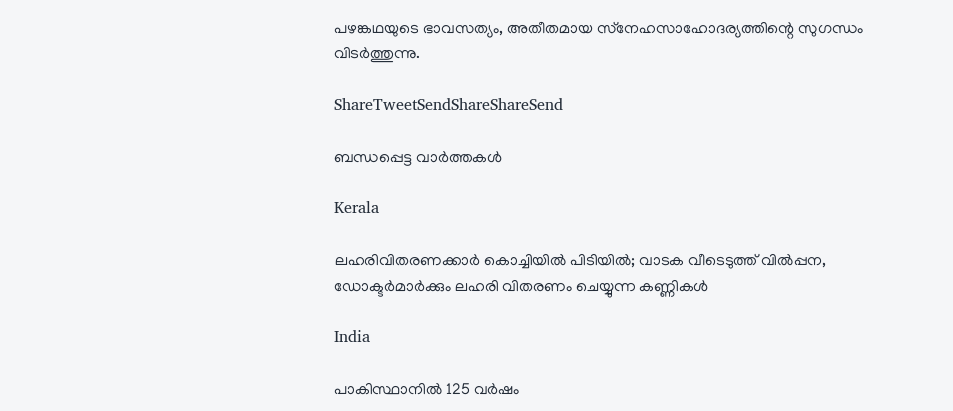പഴങ്കഥയുടെ ഭാവസത്യം, അതീതമായ സ്‌നേഹസാഹോദര്യത്തിന്റെ സുഗന്ധം വിടര്‍ത്തുന്നു.

ShareTweetSendShareShareSend

ബന്ധപ്പെട്ട വാര്‍ത്തകള്‍

Kerala

ലഹരിവിതരണക്കാർ കൊച്ചിയിൽ പിടിയിൽ; വാടക വീടെടുത്ത് വിൽപ്പന, ഡോക്ടർമാർക്കും ലഹരി വിതരണം ചെയ്യുന്ന കണ്ണികൾ

India

പാകിസ്ഥാനിൽ 125 വർഷം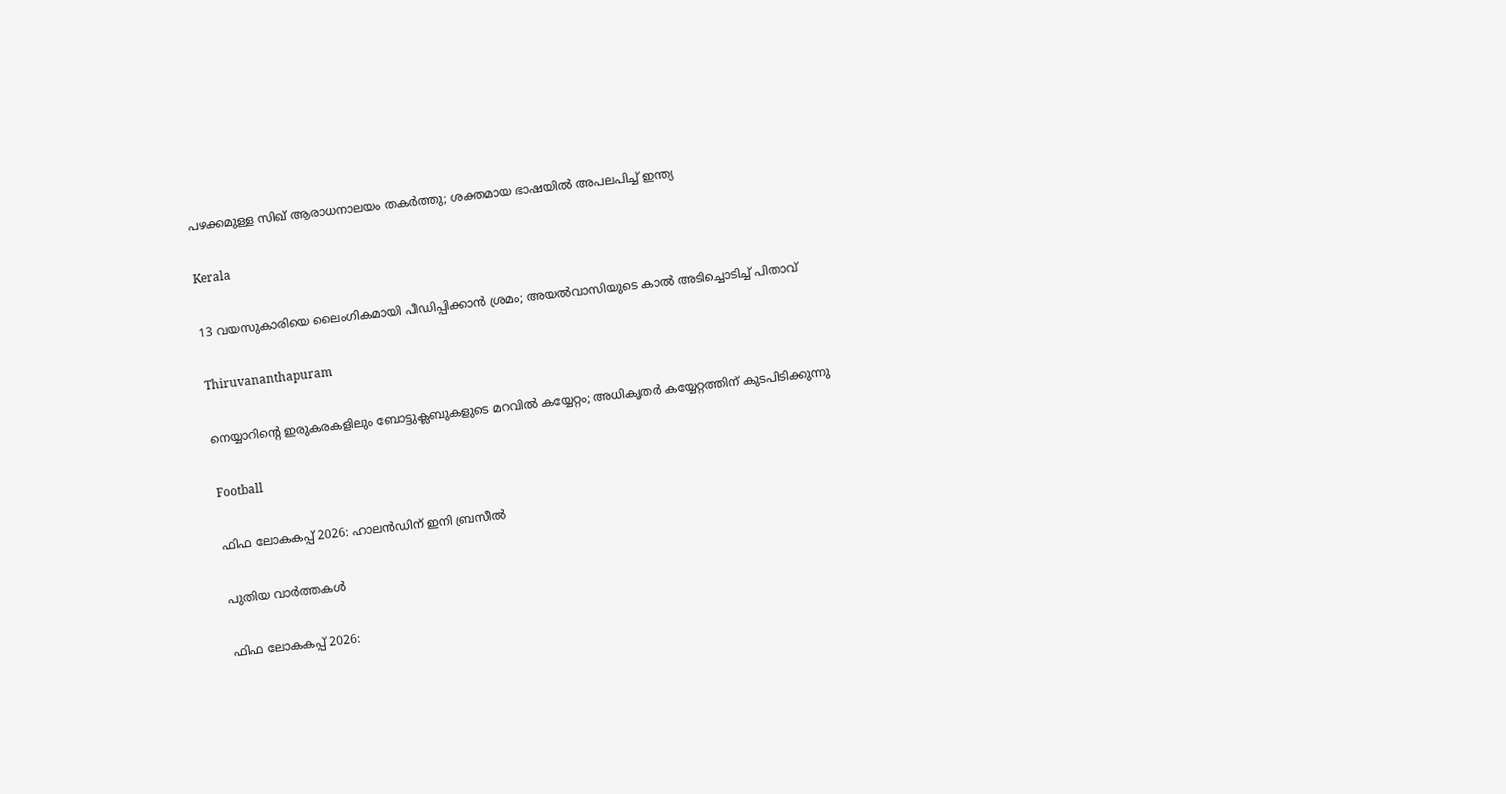പഴക്കമുള്ള സിഖ് ആരാധനാലയം തകർത്തു; ശക്തമായ ഭാഷയിൽ അപലപിച്ച് ഇന്ത്യ

Kerala

13 വയസുകാരിയെ ലൈംഗികമായി പീഡിപ്പിക്കാൻ ശ്രമം; അയല്‍വാസിയുടെ കാല്‍ അടിച്ചൊടിച്ച് പിതാവ്

Thiruvananthapuram

നെയ്യാറിന്റെ ഇരുകരകളിലും ബോട്ടുക്ലബുകളുടെ മറവില്‍ കയ്യേറ്റം; അധികൃതര്‍ കയ്യേറ്റത്തിന് കുടപിടിക്കുന്നു

Football

ഫിഫ ലോകകപ്പ് 2026: ഹാലന്‍ഡിന് ഇനി ബ്രസീല്‍

പുതിയ വാര്‍ത്തകള്‍

ഫിഫ ലോകകപ്പ് 2026: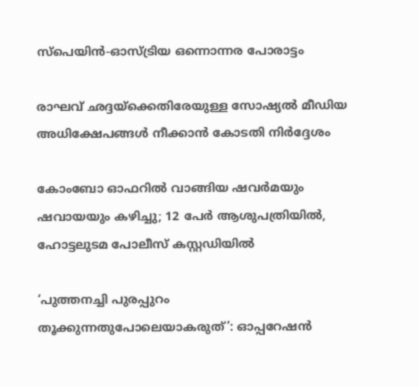സ്‌പെയിന്‍-ഓസ്ട്രിയ ഒന്നൊന്നര പോരാട്ടം

രാഘവ് ഛദ്ദയ്‌ക്കെതിരേയുള്ള സോഷ്യൽ മീഡിയ അധിക്ഷേപങ്ങൾ നീക്കാൻ കോടതി നിർദ്ദേശം

കോംബോ ഓഫറിൽ വാങ്ങിയ ഷവർമയും ഷവായയും കഴിച്ചു; 12 പേർ ആശുപത്രിയിൽ, ഹോട്ടലുടമ പോലീസ് കസ്റ്റഡിയിൽ

‘പുത്തനച്ചി പുരപ്പുറം തൂക്കുന്നതുപോലെയാകരുത്’: ഓപ്പറേഷൻ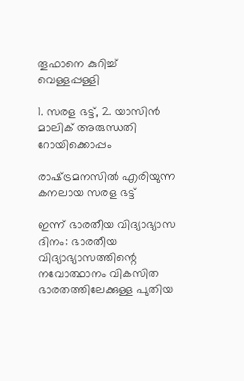തൂഫാനെ കുറിച്ച് വെള്ളപ്പള്ളി

1. സരള ഭട്ട്, 2. യാസിന്‍ മാലിക് അരുന്ധതി റോയിക്കൊപ്പം

രാഷ്‌ട്രമനസില്‍ എരിയുന്ന കനലായ സരള ഭട്ട്

ഇന്ന് ഭാരതീയ വിദ്യാഭ്യാസ ദിനം: ഭാരതീയ വിദ്യാഭ്യാസത്തിന്റെ നവോത്ഥാനം വികസിത ഭാരതത്തിലേക്കുള്ള പുതിയ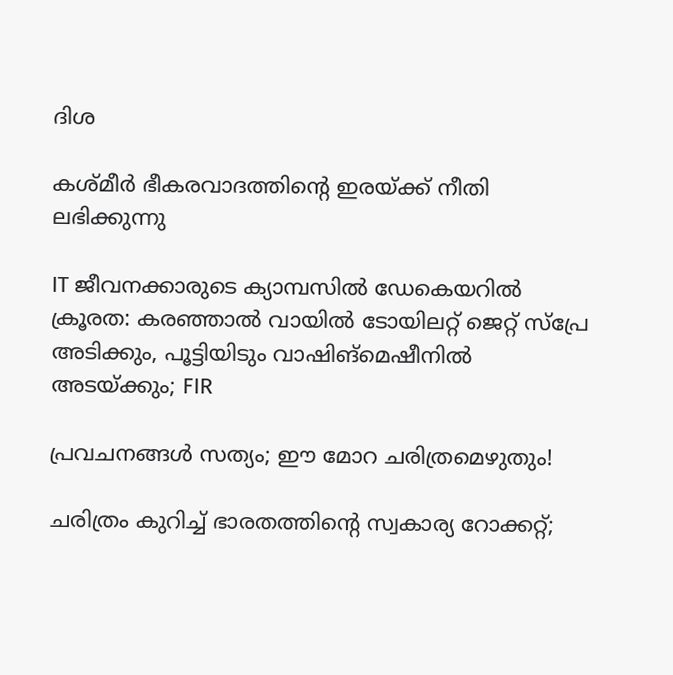ദിശ

കശ്മീര്‍ ഭീകരവാദത്തിന്റെ ഇരയ്‌ക്ക് നീതി ലഭിക്കുന്നു

IT ജീവനക്കാരുടെ ക്യാമ്പസിൽ ഡേകെയറിൽ ക്രൂരത: കരഞ്ഞാൽ വായിൽ ടോയിലറ്റ് ജെറ്റ് സ്പ്രേ അടിക്കും, പൂട്ടിയിടും വാഷിങ്‌മെഷീനില്‍ അടയ്‌ക്കും; FIR

പ്രവചനങ്ങള്‍ സത്യം; ഈ മോറ ചരിത്രമെഴുതും!

ചരിത്രം കുറിച്ച് ഭാരതത്തിന്റെ സ്വകാര്യ റോക്കറ്റ്;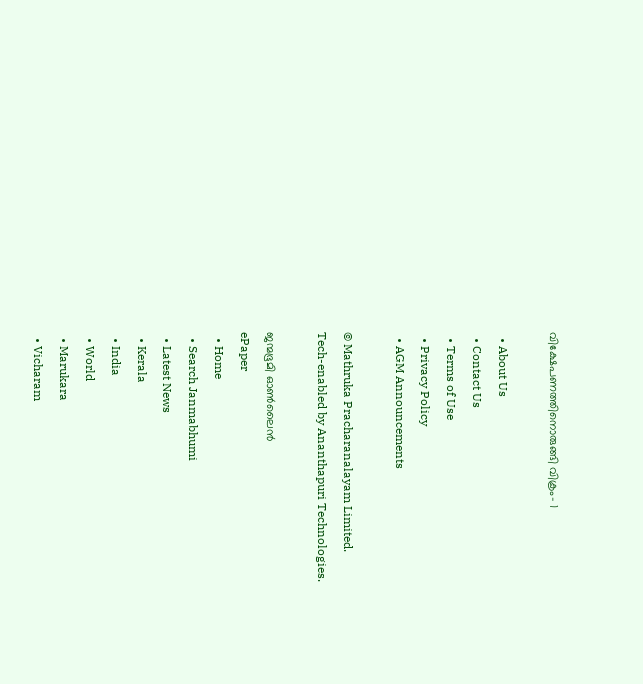വിക്ഷേപണത്തിനൊരുങ്ങി വിക്രം- 1

  • About Us
  • Contact Us
  • Terms of Use
  • Privacy Policy
  • AGM Announcements

© Mathruka Pracharanalayam Limited.
Tech-enabled by Ananthapuri Technologies.

ജന്മഭൂമി ഓണ്‍ലൈന്‍
ePaper
  • Home
  • Search Janmabhumi
  • Latest News
  • Kerala
  • India
  • World
  • Marukara
  • Vicharam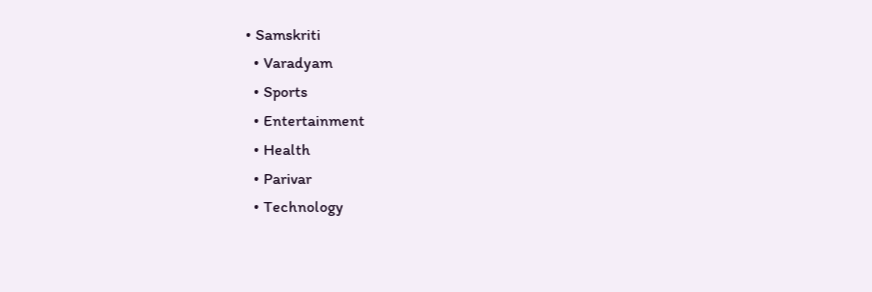• Samskriti
  • Varadyam
  • Sports
  • Entertainment
  • Health
  • Parivar
  • Technology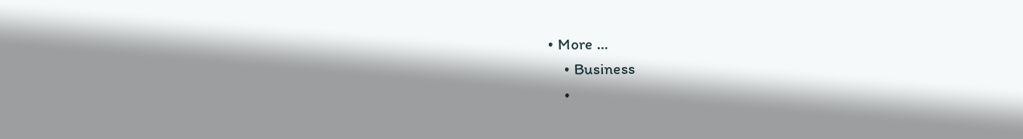• More …
    • Business
    •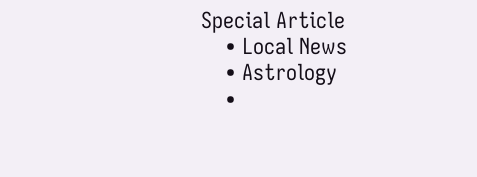Special Article
    • Local News
    • Astrology
    •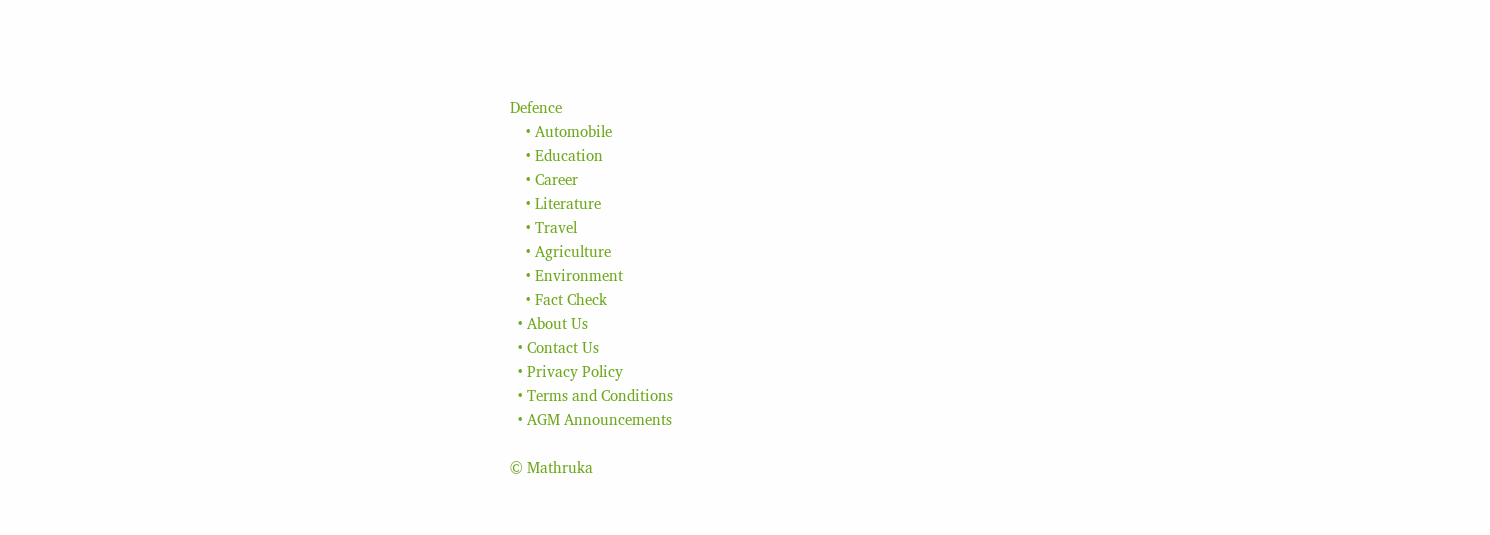Defence
    • Automobile
    • Education
    • Career
    • Literature
    • Travel
    • Agriculture
    • Environment
    • Fact Check
  • About Us
  • Contact Us
  • Privacy Policy
  • Terms and Conditions
  • AGM Announcements

© Mathruka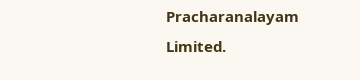Pracharanalayam Limited.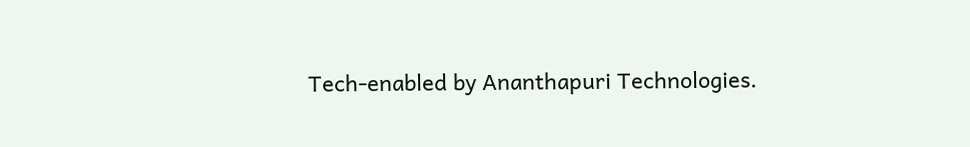Tech-enabled by Ananthapuri Technologies.